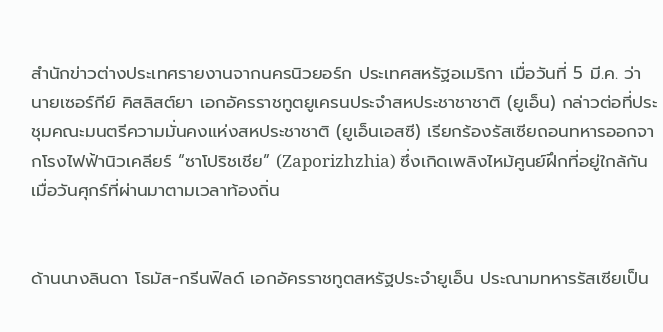สำนักข่าวต่างประเทศรายงานจากนครนิวยอร์ก ประเทศสหรัฐอเมริกา เมื่อวันที่ 5 มี.ค. ว่านายเซอร์กีย์ คิสลิสต์ยา เอกอัครราชทูตยูเครนประจำสหประชาชาชาติ (ยูเอ็น) กล่าวต่อที่ประชุมคณะมนตรีความมั่นคงแห่งสหประชาชาติ (ยูเอ็นเอสซี) เรียกร้องรัสเซียถอนทหารออกจากโรงไฟฟ้านิวเคลียร์ “ซาโปริชเชีย” (Zaporizhzhia) ซึ่งเกิดเพลิงไหม้ศูนย์ฝึกที่อยู่ใกล้กัน เมื่อวันศุกร์ที่ผ่านมาตามเวลาท้องถิ่น


ด้านนางลินดา โธมัส-กรีนฟิลด์ เอกอัครราชทูตสหรัฐประจำยูเอ็น ประณามทหารรัสเซียเป็น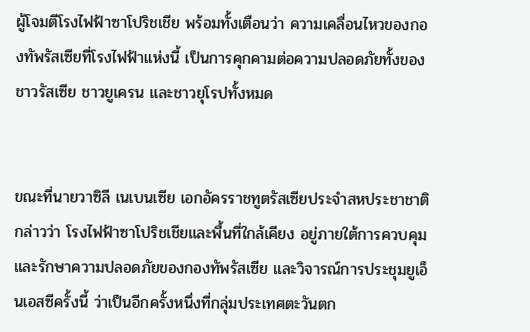ผู้โจมตีโรงไฟฟ้าซาโปริชเชีย พร้อมทั้งเตือนว่า ความเคลื่อนไหวของกองทัพรัสเซียที่โรงไฟฟ้าแห่งนี้ เป็นการคุกคามต่อความปลอดภัยทั้งของชาวรัสเซีย ชาวยูเครน และชาวยุโรปทั้งหมด


ขณะที่นายวาซิลี เนเบนเซีย เอกอัครราชทูตรัสเซียประจำสหประชาชาติ กล่าวว่า โรงไฟฟ้าซาโปริชเชียและพื้นที่ใกล้เคียง อยู่ภายใต้การควบคุมและรักษาความปลอดภัยของกองทัพรัสเซีย และวิจารณ์การประชุมยูเอ็นเอสซีครั้งนี้ ว่าเป็นอีกครั้งหนึ่งที่กลุ่มประเทศตะวันตก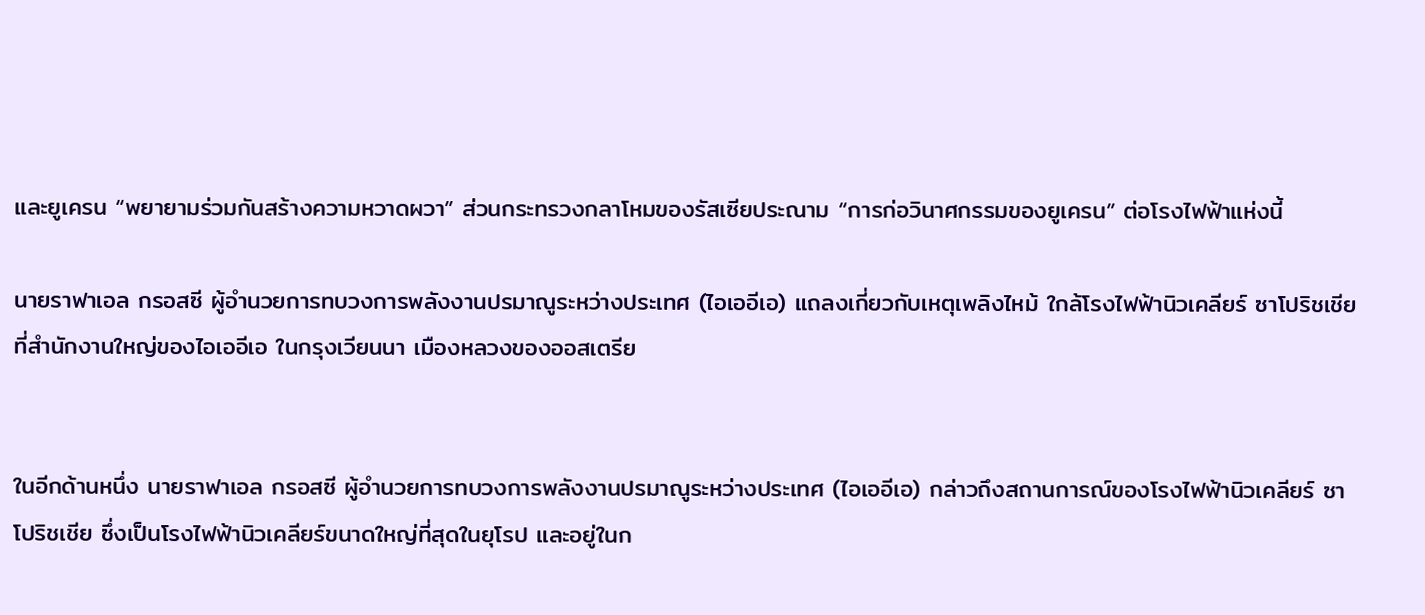และยูเครน “พยายามร่วมกันสร้างความหวาดผวา” ส่วนกระทรวงกลาโหมของรัสเซียประณาม “การก่อวินาศกรรมของยูเครน” ต่อโรงไฟฟ้าแห่งนี้

นายราฟาเอล กรอสซี ผู้อำนวยการทบวงการพลังงานปรมาณูระหว่างประเทศ (ไอเออีเอ) แถลงเกี่ยวกับเหตุเพลิงไหม้ ใกล้โรงไฟฟ้านิวเคลียร์ ซาโปริชเชีย ที่สำนักงานใหญ่ของไอเออีเอ ในกรุงเวียนนา เมืองหลวงของออสเตรีย


ในอีกด้านหนึ่ง นายราฟาเอล กรอสซี ผู้อำนวยการทบวงการพลังงานปรมาณูระหว่างประเทศ (ไอเออีเอ) กล่าวถึงสถานการณ์ของโรงไฟฟ้านิวเคลียร์ ซาโปริชเชีย ซึ่งเป็นโรงไฟฟ้านิวเคลียร์ขนาดใหญ่ที่สุดในยุโรป และอยู่ในก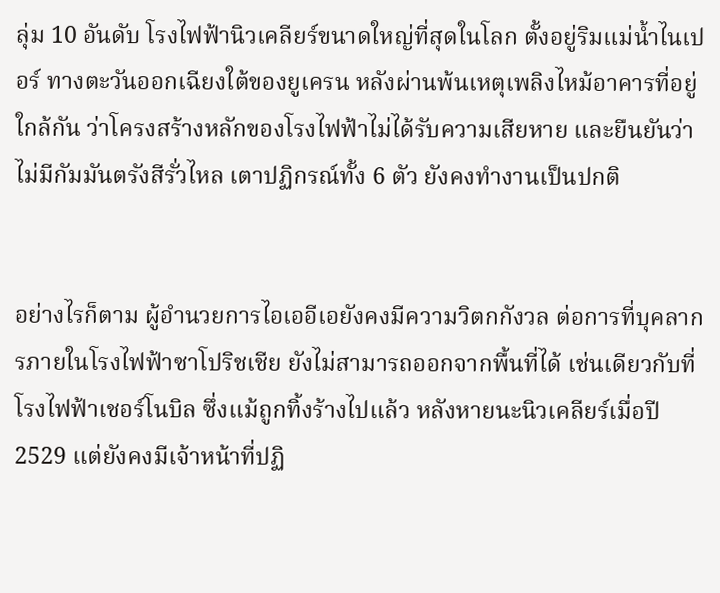ลุ่ม 10 อันดับ โรงไฟฟ้านิวเคลียร์ขนาดใหญ่ที่สุดในโลก ตั้งอยู่ริมแม่น้ำไนเปอร์ ทางตะวันออกเฉียงใต้ของยูเครน หลังผ่านพ้นเหตุเพลิงไหม้อาคารที่อยู่ใกล้กัน ว่าโครงสร้างหลักของโรงไฟฟ้าไม่ได้รับความเสียหาย และยืนยันว่า ไม่มีกัมมันตรังสีรั่วไหล เตาปฏิกรณ์ทั้ง 6 ตัว ยังคงทำงานเป็นปกติ


อย่างไรก็ตาม ผู้อำนวยการไอเออีเอยังคงมีความวิตกกังวล ต่อการที่บุคลากรภายในโรงไฟฟ้าซาโปริชเชีย ยังไม่สามารถออกจากพื้นที่ได้ เช่นเดียวกับที่โรงไฟฟ้าเชอร์โนบิล ซึ่งแม้ถูกทิ้งร้างไปแล้ว หลังหายนะนิวเคลียร์เมื่อปี 2529 แต่ยังคงมีเจ้าหน้าที่ปฏิ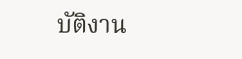บัติงาน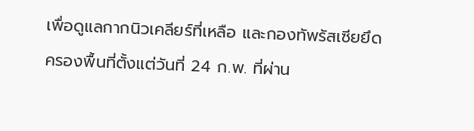เพื่อดูแลกากนิวเคลียร์ที่เหลือ และกองทัพรัสเซียยึดครองพื้นที่ตั้งแต่วันที่ 24 ก.พ. ที่ผ่าน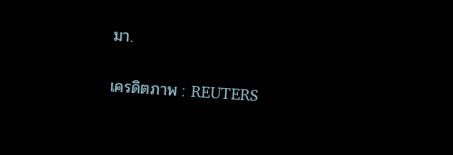มา.

เครดิตภาพ : REUTERS